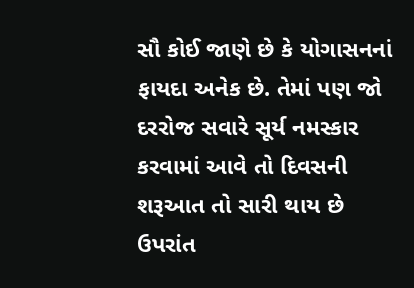સૌ કોઈ જાણે છે કે યોગાસનનાં ફાયદા અનેક છે. તેમાં પણ જો દરરોજ સવારે સૂર્ય નમસ્કાર કરવામાં આવે તો દિવસની શરૂઆત તો સારી થાય છે ઉપરાંત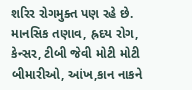શરિર રોગમુક્ત પણ રહે છે.
માનસિક તણાવ, હ્રદય રોગ, કેન્સર, ટીબી જેવી મોટી મોટી બીમારીઓ, આંખ,કાન નાકને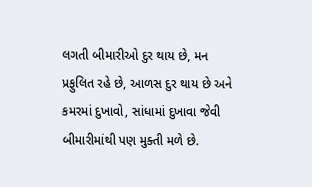લગતી બીમારીઓ દુર થાય છે, મન પ્રફુલિત રહે છે, આળસ દુર થાય છે અને કમરમાં દુખાવો, સાંધામાં દુખાવા જેવી બીમારીમાંથી પણ મુક્તી મળે છે.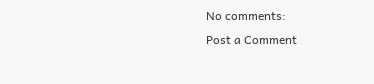No comments:
Post a Comment